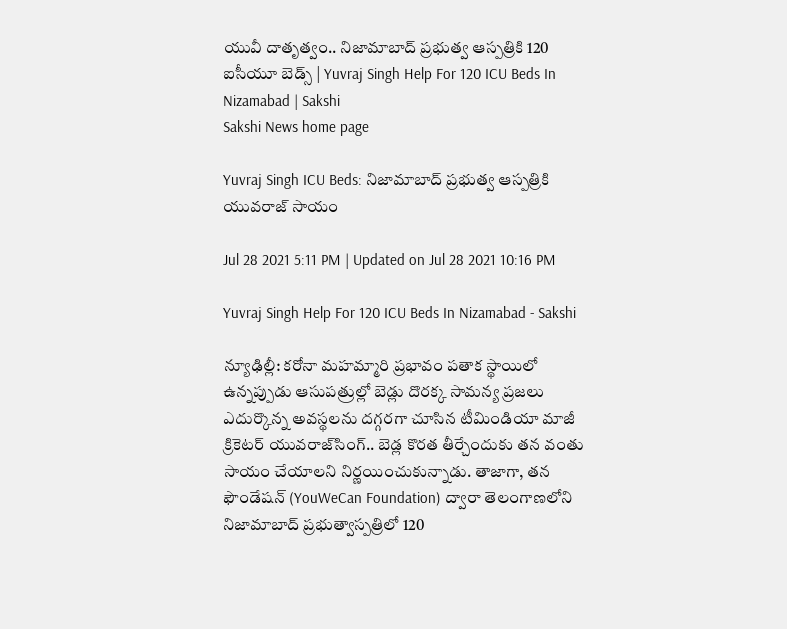యువీ దాతృత్వం.. నిజామాబాద్‌ ప్రభుత్వ ఆస్పత్రికి 120 ఐసీయూ బెడ్స్‌ | Yuvraj Singh Help For 120 ICU Beds In Nizamabad | Sakshi
Sakshi News home page

Yuvraj Singh ICU Beds: నిజామాబాద్‌ ప్రభుత్వ ఆస్పత్రికి యువరాజ్‌ సాయం

Jul 28 2021 5:11 PM | Updated on Jul 28 2021 10:16 PM

Yuvraj Singh Help For 120 ICU Beds In Nizamabad - Sakshi

న్యూఢిల్లీ: కరోనా మహమ్మారి ప్రభావం పతాక స్థాయిలో ఉన్నప్పుడు ఆసుపత్రుల్లో బెడ్లు దొరక్క సామన్య ప్రజలు ఎదుర్కొన్న అవస్థలను దగ్గరగా చూసిన టీమిండియా మాజీ క్రికెటర్ యువరాజ్‌సింగ్.. బెడ్ల కొరత తీర్చేందుకు తన వంతు సాయం చేయాలని నిర్ణయించుకున్నాడు. తాజాగా, తన ఫౌండేషన్‌ (YouWeCan Foundation) ద్వారా తెలంగాణలోని నిజామాబాద్ ప్రభుత్వాస్పత్రిలో 120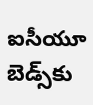ఐసీయూ బెడ్స్‌కు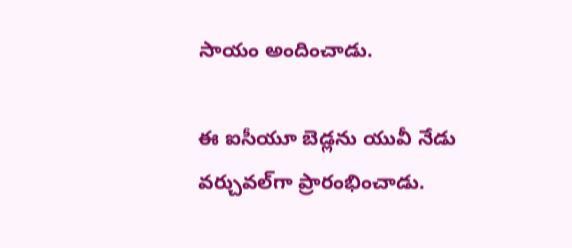సాయం అందించాడు.

ఈ ఐసీయూ బెడ్లను యువీ నేడు వర్చువల్‌గా ప్రారంభించాడు.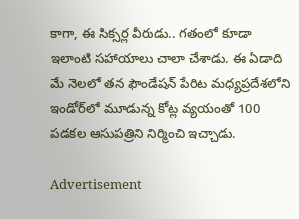కాగా, ఈ సిక్సర్ల వీరుడు.. గతంలో కూడా ఇలాంటి సహాయాలు చాలా చేశాడు. ఈ ఏడాది మే నెలలో తన ఫౌండేషన్‌ పేరిట మధ్యప్రదేశలోని ఇండోర్‌లో మూడున్న కోట్ల వ్యయంతో 100 పడకల ఆసుపత్రిని నిర్మించి ఇచ్చాడు.

Advertisement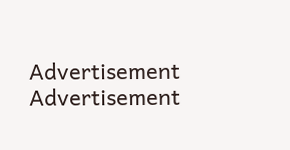Advertisement
Advertisement